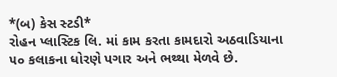*(બ) કેસ સ્ટડી*
રોહન પ્લાસ્ટિક લિ. માં કામ કરતા કામદારો અઠવાડિયાના ૫૦ કલાકના ધોરણે પગાર અને ભથ્થા મેળવે છે.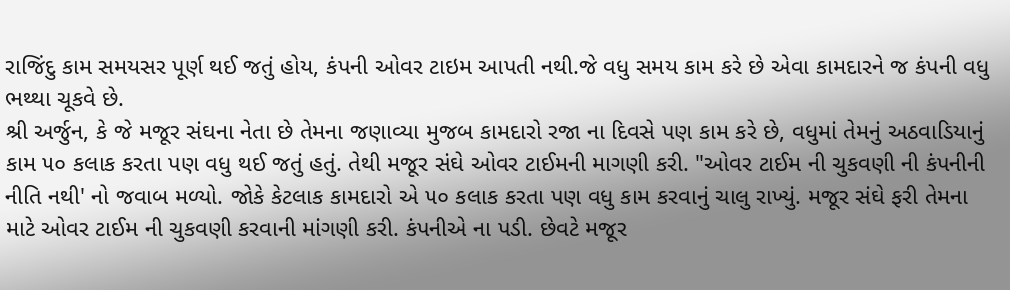રાજિંદુ કામ સમયસર પૂર્ણ થઈ જતું હોય, કંપની ઓવર ટાઇમ આપતી નથી.જે વધુ સમય કામ કરે છે એવા કામદારને જ કંપની વધુ ભથ્થા ચૂકવે છે.
શ્રી અર્જુન, કે જે મજૂર સંઘના નેતા છે તેમના જણાવ્યા મુજબ કામદારો રજા ના દિવસે પણ કામ કરે છે, વધુમાં તેમનું અઠવાડિયાનું કામ ૫૦ કલાક કરતા પણ વધુ થઈ જતું હતું. તેથી મજૂર સંઘે ઓવર ટાઈમની માગણી કરી. "ઓવર ટાઈમ ની ચુકવણી ની કંપનીની નીતિ નથી' નો જવાબ મળ્યો. જોકે કેટલાક કામદારો એ ૫૦ કલાક કરતા પણ વધુ કામ કરવાનું ચાલુ રાખ્યું. મજૂર સંઘે ફરી તેમના માટે ઓવર ટાઈમ ની ચુકવણી કરવાની માંગણી કરી. કંપનીએ ના પડી. છેવટે મજૂર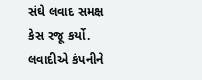સંઘે લવાદ સમક્ષ કેસ રજૂ કર્યો. લવાદીએ કંપનીને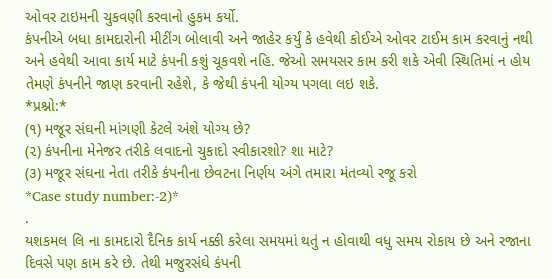ઓવર ટાઇમની ચુકવણી કરવાનો હુકમ કર્યો.
કંપનીએ બધા કામદારોની મીટીંગ બોલાવી અને જાહેર કર્યું કે હવેથી કોઈએ ઓવર ટાઈમ કામ કરવાનું નથી અને હવેથી આવા કાર્ય માટે કંપની કશું ચૂકવશે નહિ. જેઓ સમયસર કામ કરી શકે એવી સ્થિતિમાં ન હોય તેમણે કંપનીને જાણ કરવાની રહેશે, કે જેથી કંપની યોગ્ય પગલા લઇ શકે.
*પ્રશ્નો:*
(૧) મજૂર સંઘની માંગણી કેટલે અંશે યોગ્ય છે?
(૨) કંપનીના મેનેજર તરીકે લવાદનો ચુકાદો સ્વીકારશો? શા માટે?
(૩) મજૂર સંઘના નેતા તરીકે કંપનીના છેવટના નિર્ણય અંગે તમારા મંતવ્યો રજૂ કરો
*Case study number:-2)*
.
યશકમલ લિ ના કામદારો દૈનિક કાર્ય નક્કી કરેલા સમયમાં થતું ન હોવાથી વધુ સમય રોકાય છે અને રજાના દિવસે પણ કામ કરે છે. તેથી મજુરસંઘે કંપની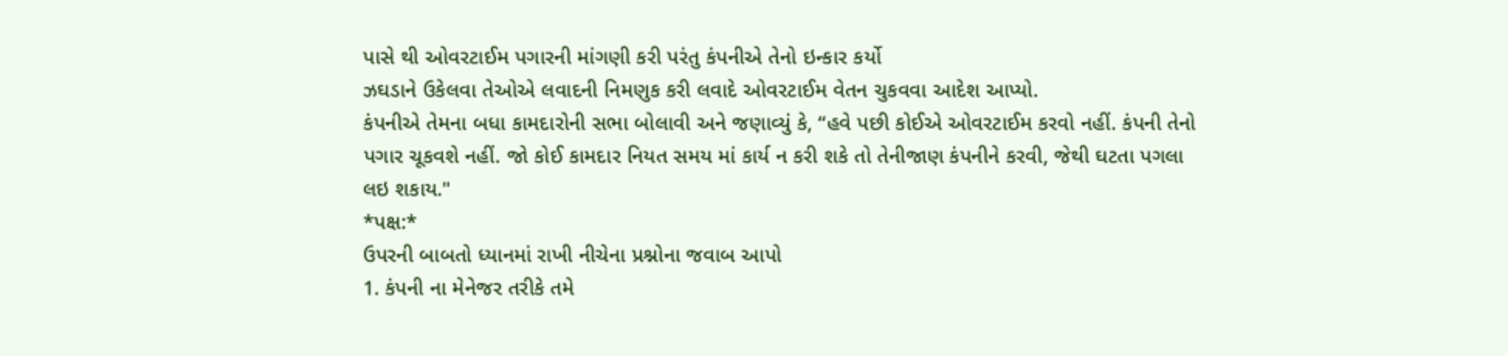પાસે થી ઓવરટાઈમ પગારની માંગણી કરી પરંતુ કંપનીએ તેનો ઇન્કાર કર્યો
ઝઘડાને ઉકેલવા તેઓએ લવાદની નિમણુક કરી લવાદે ઓવરટાઈમ વેતન ચુકવવા આદેશ આપ્યો.
કંપનીએ તેમના બધા કામદારોની સભા બોલાવી અને જણાવ્યું કે, “હવે પછી કોઈએ ઓવરટાઈમ કરવો નહીં. કંપની તેનો પગાર ચૂકવશે નહીં. જો કોઈ કામદાર નિયત સમય માં કાર્ય ન કરી શકે તો તેનીજાણ કંપનીને કરવી, જેથી ઘટતા પગલા લઇ શકાય."
*પક્ષ:*
ઉપરની બાબતો ધ્યાનમાં રાખી નીચેના પ્રશ્નોના જવાબ આપો
1. કંપની ના મેનેજર તરીકે તમે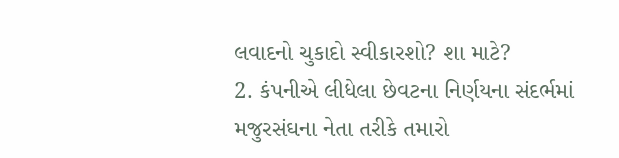લવાદનો ચુકાદો સ્વીકારશો? શા માટે?
2. કંપનીએ લીધેલા છેવટના નિર્ણયના સંદર્ભમાં મજુરસંઘના નેતા તરીકે તમારો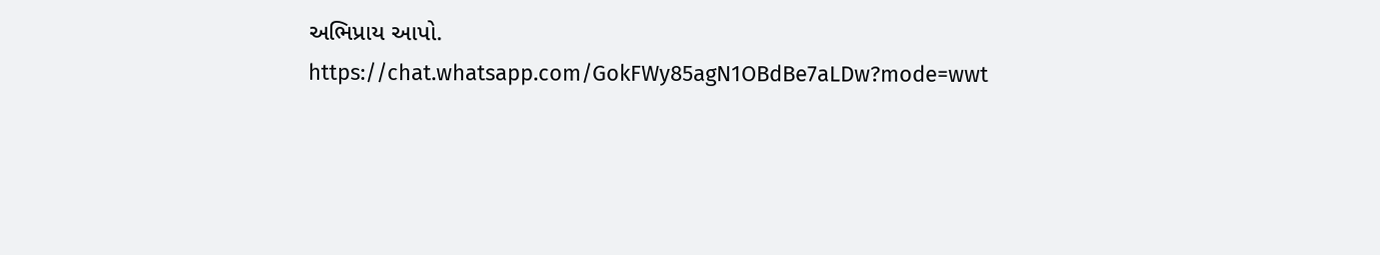અભિપ્રાય આપો.
https://chat.whatsapp.com/GokFWy85agN1OBdBe7aLDw?mode=wwt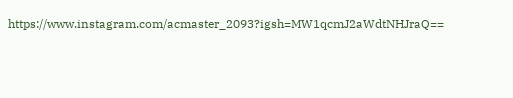https://www.instagram.com/acmaster_2093?igsh=MW1qcmJ2aWdtNHJraQ==